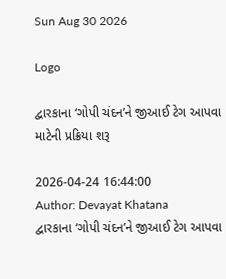Sun Aug 30 2026

Logo

દ્વારકાના ‘ગોપી ચંદન’ને જીઆઈ ટેગ આપવા માટેની પ્રક્રિયા શરૂ

2026-04-24 16:44:00
Author: Devayat Khatana
દ્વારકાના ‘ગોપી ચંદન’ને જીઆઈ ટેગ આપવા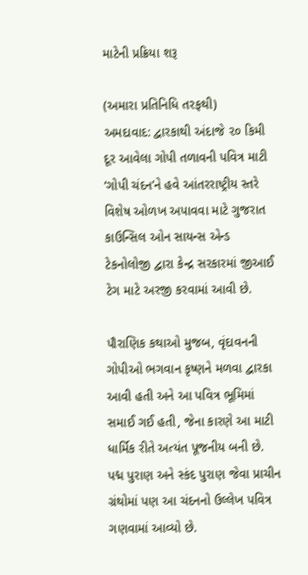માટેની પ્રક્રિયા શરૂ

(અમારા પ્રતિનિધિ તરફથી)
અમદાવાદ: દ્વારકાથી અંદાજે ૨૦ કિમી દૂર આવેલા ગોપી તળાવની પવિત્ર માટી ‘ગોપી ચંદન’ને હવે આંતરરાષ્ટ્રીય સ્તરે વિશેષ ઓળખ અપાવવા માટે ગુજરાત કાઉન્સિલ ઓન સાયન્સ એન્ડ ટેકનોલોજી દ્વારા કેન્દ્ર સરકારમાં જીઆઈ ટેગ માટે અરજી કરવામાં આવી છે.

પૌરાણિક કથાઓ મુજબ, વૃંદાવનની ગોપીઓ ભગવાન કૃષ્ણને મળવા દ્વારકા આવી હતી અને આ પવિત્ર ભૂમિમાં સમાઈ ગઈ હતી, જેના કારણે આ માટી ધાર્મિક રીતે અત્યંત પૂજનીય બની છે. પદ્મ પુરાણ અને સ્કંદ પુરાણ જેવા પ્રાચીન ગ્રંથોમાં પણ આ ચંદનનો ઉલ્લેખ પવિત્ર ગણવામાં આવ્યો છે.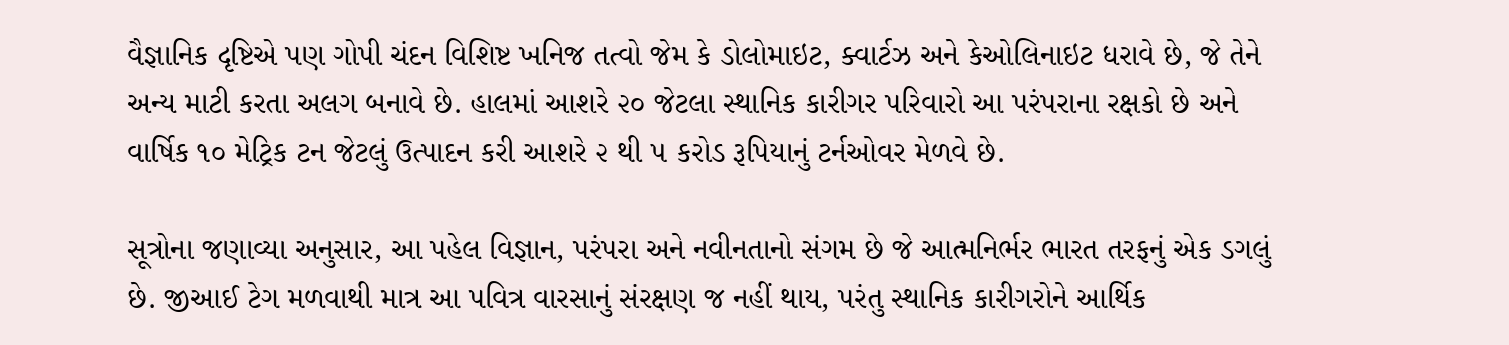વૈજ્ઞાનિક દૃષ્ટિએ પણ ગોપી ચંદન વિશિષ્ટ ખનિજ તત્વો જેમ કે ડોલોમાઇટ, ક્વાર્ટઝ અને કેઓલિનાઇટ ધરાવે છે, જે તેને અન્ય માટી કરતા અલગ બનાવે છે. હાલમાં આશરે ૨૦ જેટલા સ્થાનિક કારીગર પરિવારો આ પરંપરાના રક્ષકો છે અને વાર્ષિક ૧૦ મેટ્રિક ટન જેટલું ઉત્પાદન કરી આશરે ૨ થી ૫ કરોડ રૂપિયાનું ટર્નઓવર મેળવે છે.

સૂત્રોના જણાવ્યા અનુસાર, આ પહેલ વિજ્ઞાન, પરંપરા અને નવીનતાનો સંગમ છે જે આત્મનિર્ભર ભારત તરફનું એક ડગલું છે. જીઆઈ ટેગ મળવાથી માત્ર આ પવિત્ર વારસાનું સંરક્ષણ જ નહીં થાય, પરંતુ સ્થાનિક કારીગરોને આર્થિક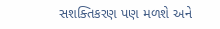સશક્તિકરણ પણ મળશે અને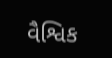વૈશ્વિક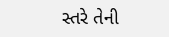સ્તરે તેની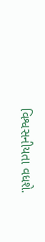વિશ્વસનીયતા વધશે.